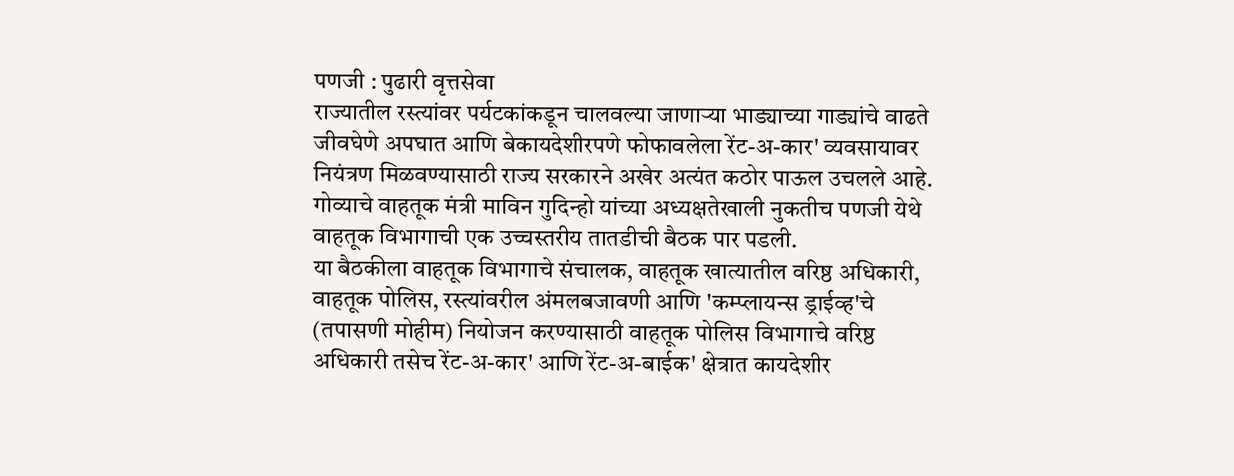पणजी : पुढारी वृत्तसेवा
राज्यातील रस्त्यांवर पर्यटकांकडून चालवल्या जाणाऱ्या भाड्याच्या गाड्यांचे वाढते जीवघेणे अपघात आणि बेकायदेशीरपणे फोफावलेला रेंट-अ-कार' व्यवसायावर नियंत्रण मिळवण्यासाठी राज्य सरकारने अखेर अत्यंत कठोर पाऊल उचलले आहे. गोव्याचे वाहतूक मंत्री माविन गुदिन्हो यांच्या अध्यक्षतेखाली नुकतीच पणजी येथे वाहतूक विभागाची एक उच्चस्तरीय तातडीची बैठक पार पडली.
या बैठकीला वाहतूक विभागाचे संचालक, वाहतूक खात्यातील वरिष्ठ अधिकारी, वाहतूक पोलिस, रस्त्यांवरील अंमलबजावणी आणि 'कम्प्लायन्स ड्राईव्ह'चे (तपासणी मोहीम) नियोजन करण्यासाठी वाहतूक पोलिस विभागाचे वरिष्ठ अधिकारी तसेच रेंट-अ-कार' आणि रेंट-अ-बाईक' क्षेत्रात कायदेशीर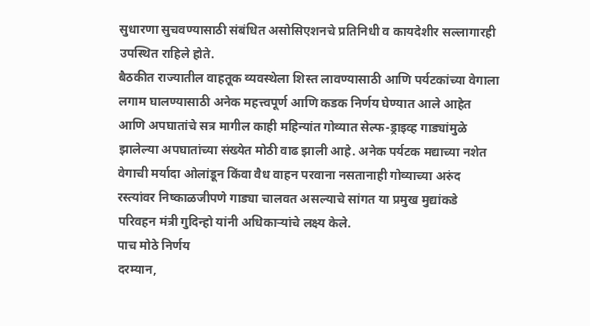सुधारणा सुचवण्यासाठी संबंधित असोसिएशनचे प्रतिनिधी व कायदेशीर सल्लागारही उपस्थित राहिले होते.
बैठकीत राज्यातील वाहतूक व्यवस्थेला शिस्त लावण्यासाठी आणि पर्यटकांच्या वेगाला लगाम घालण्यासाठी अनेक महत्त्वपूर्ण आणि कडक निर्णय घेण्यात आले आहेत आणि अपघातांचे सत्र मागील काही महिन्यांत गोव्यात सेल्फ-ड्राइव्ह गाड्यांमुळे झालेल्या अपघातांच्या संख्येत मोठी वाढ झाली आहे. अनेक पर्यटक मद्याच्या नशेत वेगाची मर्यादा ओलांडून किंवा वैध वाहन परवाना नसतानाही गोव्याच्या अरुंद रस्त्यांवर निष्काळजीपणे गाड्या चालवत असल्याचे सांगत या प्रमुख मुद्यांकडे परिवहन मंत्री गुदिन्हो यांनी अधिकाऱ्यांचे लक्ष्य केले.
पाच मोठे निर्णय
दरम्यान,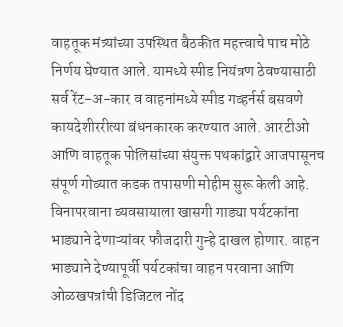वाहतूक मंत्र्यांच्या उपस्थित बैठकीत महत्त्वाचे पाच मोठे निर्णय घेण्यात आले. यामध्ये स्पीड नियंत्रण ठेवण्यासाठी सर्व रेंट-अ-कार व वाहनांमध्ये स्पीड गव्हर्नर्स बसवणे कायदेशीररीत्या बंधनकारक करण्यात आले. आरटीओ आणि वाहतूक पोलिसांच्या संयुक्त पथकांद्वारे आजपासूनच संपूर्ण गोव्यात कडक तपासणी मोहीम सुरू केली आहे.
विनापरवाना व्यवसायाला खासगी गाड्या पर्यटकांना भाड्याने देणाऱ्यांवर फौजदारी गुन्हे दाखल होणार. वाहन भाड्याने देण्यापूर्वी पर्यटकांचा वाहन परवाना आणि ओळखपत्रांची डिजिटल नोंद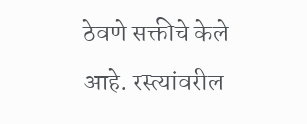ठेवणे सक्तीचे केले आहे. रस्त्यांवरील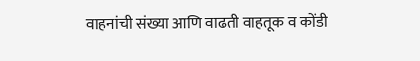वाहनांची संख्या आणि वाढती वाहतूक व कोंडी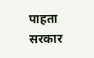पाहता सरकार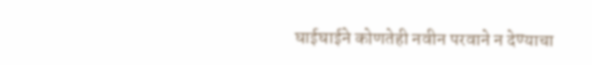घाईघाईने कोणतेही नवीन परवाने न देण्याचा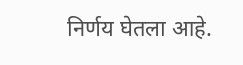निर्णय घेतला आहे.